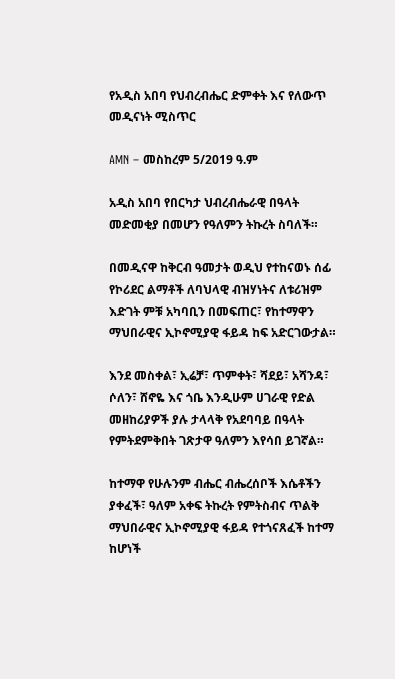የአዲስ አበባ የህብረብሔር ድምቀት እና የለውጥ መዲናነት ሚስጥር

AMN – መስከረም 5/2019 ዓ.ም

አዲስ አበባ የበርካታ ህብረብሔራዊ በዓላት መድመቂያ በመሆን የዓለምን ትኩረት ስባለች።

በመዲናዋ ከቅርብ ዓመታት ወዲህ የተከናወኑ ሰፊ የኮሪደር ልማቶች ለባህላዊ ብዝሃነትና ለቱሪዝም እድገት ምቹ አካባቢን በመፍጠር፣ የከተማዋን ማህበራዊና ኢኮኖሚያዊ ፋይዳ ከፍ አድርገውታል።

እንደ መስቀል፣ ኢሬቻ፣ ጥምቀት፣ ሻደይ፣ አሻንዳ፣ ሶለን፣ ሸኖዬ እና ጎቤ እንዲሁም ሀገራዊ የድል መዘከሪያዎች ያሉ ታላላቅ የአደባባይ በዓላት የምትደምቅበት ገጽታዋ ዓለምን እየሳበ ይገኛል።

ከተማዋ የሁሉንም ብሔር ብሔረሰቦች እሴቶችን ያቀፈች፣ ዓለም አቀፍ ትኩረት የምትስብና ጥልቅ ማህበራዊና ኢኮኖሚያዊ ፋይዳ የተጎናጸፈች ከተማ ከሆነች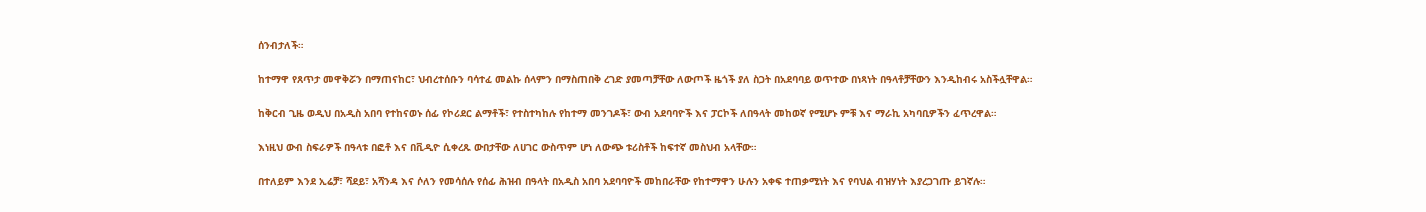ሰንብታለች።

ከተማዋ የጸጥታ መዋቅሯን በማጠናከር፣ ህብረተሰቡን ባሳተፈ መልኩ ሰላምን በማስጠበቅ ረገድ ያመጣቻቸው ለውጦች ዜጎች ያለ ስጋት በአደባባይ ወጥተው በነጻነት በዓላቶቻቸውን እንዲከብሩ አስችሏቸዋል።

ከቅርብ ጊዜ ወዲህ በአዲስ አበባ የተከናወኑ ሰፊ የኮሪደር ልማቶች፣ የተስተካከሉ የከተማ መንገዶች፣ ውብ አደባባዮች እና ፓርኮች ለበዓላት መከወኛ የሚሆኑ ምቹ እና ማራኪ አካባቢዎችን ፈጥረዋል።

እነዚህ ውብ ስፍራዎች በዓላቱ በፎቶ እና በቪዲዮ ሲቀረጹ ውበታቸው ለሀገር ውስጥም ሆነ ለውጭ ቱሪስቶች ከፍተኛ መስህብ አላቸው።

በተለይም እንደ ኢሬቻ፣ ሻደይ፣ አሻንዳ እና ሶለን የመሳሰሉ የሰፊ ሕዝብ በዓላት በአዲስ አበባ አደባባዮች መከበራቸው የከተማዋን ሁሉን አቀፍ ተጠቃሚነት እና የባህል ብዝሃነት እያረጋገጡ ይገኛሉ።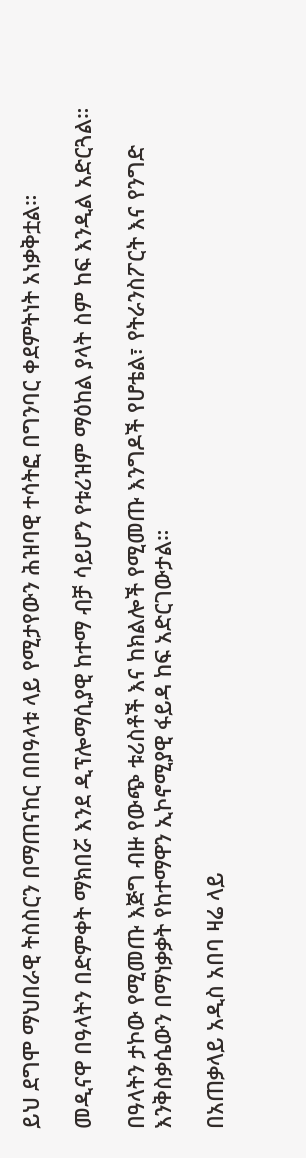ይህ ደግሞ ማህበራዊ ትስስርን በማጠናከር በበዓላቱ ላይ የሚታየውን ሕዝባዊ ተሳትፎ በግንባር ቀደምትነት አነቃቅቷል።

መዲናዋ በዓላትን በድምቀት ማክበሯ እንደ ዲፕሎማሲያዊ ከተማ ብቻ ሳይሆን የቱሪዝም ማዕከል ያላት ስም ከፍ እንዲል አድርጓል።

በዓላትን ታኮው የሚመጡ እጅግ ብዙ የውጭ ቱሪስቶች እና ከክልሎች የሚመጡ እንግዶች የሆቴል፣ የትራንስፖርት እና የንግድ እንቅስቃሴውን በማነቃቃት የከተማዋን ኢኮኖሚያዊ ፋይዳ ከፍ አድርገውታል።

በአጠቃላይ አዲስ አበባ ዛሬ ላይ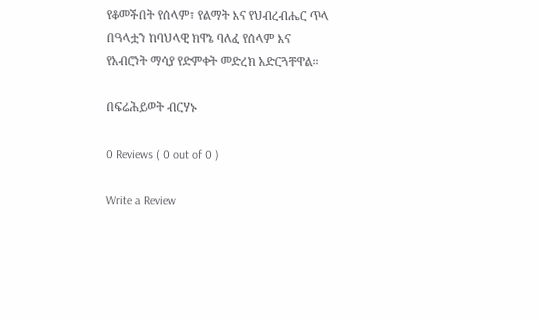የቆመችበት የሰላም፣ የልማት እና የህብረብሔር ጥላ በዓላቷን ከባህላዊ ክዋኔ ባለፈ የሰላም እና የአብሮነት ማሳያ የድምቀት መድረክ አድርጓቸዋል።

በፍሬሕይወት ብርሃኑ

0 Reviews ( 0 out of 0 )

Write a Review